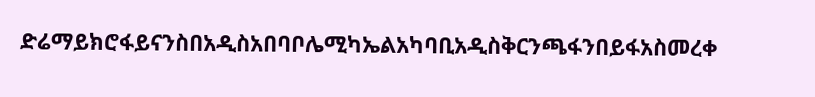ድሬማይክሮፋይናንስበአዲስአበባቦሌሚካኤልአካባቢአዲስቅርንጫፋንበይፋአስመረቀ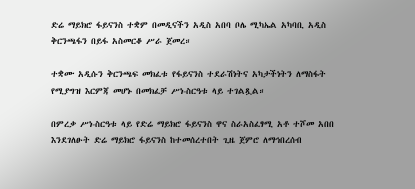ድሬ ማይክሮ ፋይናንስ ተቋም በመዲናችን አዲስ አበባ ቦሌ ሚካኤል አካባቢ አዲስ ቅርንጫፋን በይፋ አስመርቆ ሥራ ጀመረ።

ተቋሙ አዲሱን ቅርንጫፍ መክፈቱ የፋይናንስ ተደራሽነትና አካታችነትን ለማስፋት የሚያግዝ እርምጃ መሆኑ በመክፈቻ ሥነ-ስርዓቱ ላይ ተገልጿል።

በምረቃ ሥነ-ስርዓቱ ላይ የድሬ ማይክሮ ፋይናንስ ዋና ስራአስፈፃሚ አቶ ተሾመ አበበ እንደገለፁት ድሬ ማይክሮ ፋይናንስ ከተመሰረተበት ጊዜ ጀምሮ ለማኅበረሰብ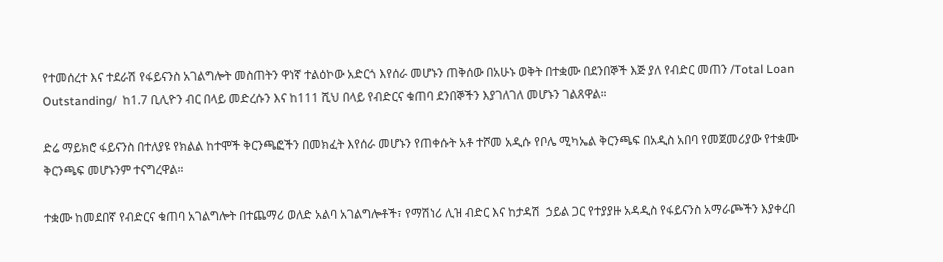የተመሰረተ እና ተደራሽ የፋይናንስ አገልግሎት መስጠትን ዋነኛ ተልዕኮው አድርጎ እየሰራ መሆኑን ጠቅሰው በአሁኑ ወቅት በተቋሙ በደንበኞች እጅ ያለ የብድር መጠን /Total Loan Outstanding/  ከ1.7 ቢሊዮን ብር በላይ መድረሱን እና ከ111 ሺህ በላይ የብድርና ቁጠባ ደንበኞችን እያገለገለ መሆኑን ገልጸዋል።

ድሬ ማይክሮ ፋይናንስ በተለያዩ የክልል ከተሞች ቅርንጫፎችን በመክፈት እየሰራ መሆኑን የጠቀሱት አቶ ተሾመ አዲሱ የቦሌ ሚካኤል ቅርንጫፍ በአዲስ አበባ የመጀመሪያው የተቋሙ ቅርንጫፍ መሆኑንም ተናግረዋል።

ተቋሙ ከመደበኛ የብድርና ቁጠባ አገልግሎት በተጨማሪ ወለድ አልባ አገልግሎቶች፣ የማሽነሪ ሊዝ ብድር እና ከታዳሽ  ኃይል ጋር የተያያዙ አዳዲስ የፋይናንስ አማራጮችን እያቀረበ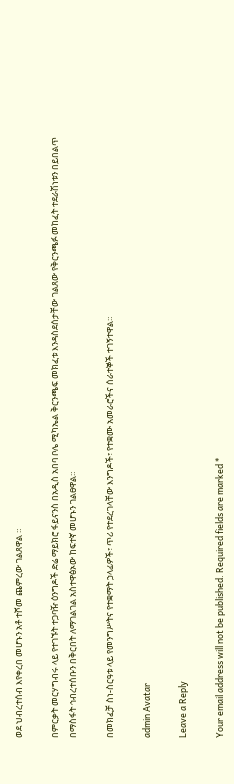ወደ ህብረተሰብ እየቀረበ መሆኑን አቶ ተሾመ ጨምረው ገልጸዋል ።

በምርቃት መርሃግብሩ ላይ የተገኙት ተጋባዥ ዕንግዶች ድሬ ማይክሮ ፋይናንስ በአዲስ አበባ ቦሌ ሚካኤል ቅርንጫፍ መክፈቱ እንዳስደሰታቸው ገልጸው የቅርንጫፉ መከፈት ተደራሽነቱን በይበልጥ በማስፋት ኅብረተሰቡን በቅርበት ለማገልገል አስተዋፅኦው ከፍተኛ መሆኑን ገልፀዋል።

በመክፈቻ ስነ-ስርዓቱ ላይ የመንግሥትና የተቋማት ኃላፊዎች፣ ጥሪ የተደረገላቸው እንግዶች፣ የተቋሙ አመራሮችና ሰራተኞች ተገኝተዋል።

admin Avatar

Leave a Reply

Your email address will not be published. Required fields are marked *